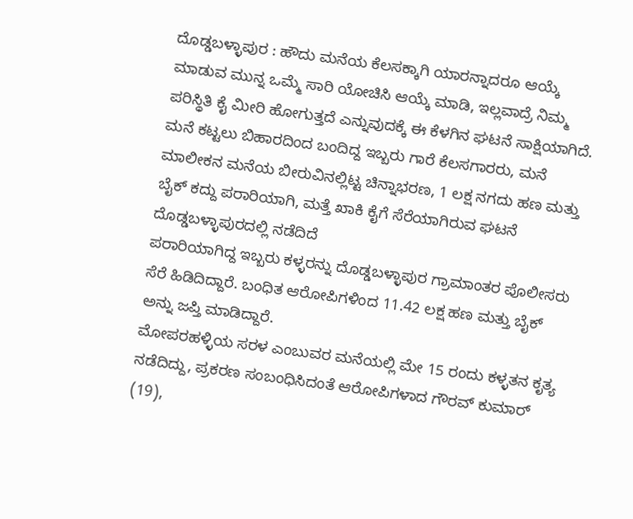ದೊಡ್ಡಬಳ್ಳಾಪುರ : ಹೌದು ಮನೆಯ ಕೆಲಸಕ್ಕಾಗಿ ಯಾರನ್ನಾದರೂ ಆಯ್ಕೆ ಮಾಡುವ ಮುನ್ನ ಒಮ್ಮೆ ಸಾರಿ ಯೋಚಿಸಿ ಆಯ್ಕೆ ಮಾಡಿ, ಇಲ್ಲವಾದ್ರೆ ನಿಮ್ಮ ಪರಿಸ್ಥಿತಿ ಕೈ ಮೀರಿ ಹೋಗುತ್ತದೆ ಎನ್ನುವುದಕ್ಕೆ ಈ ಕೆಳಗಿನ ಘಟನೆ ಸಾಕ್ಷಿಯಾಗಿದೆ.
ಮನೆ ಕಟ್ಟಲು ಬಿಹಾರದಿಂದ ಬಂದಿದ್ದ ಇಬ್ಬರು ಗಾರೆ ಕೆಲಸಗಾರರು, ಮನೆ ಮಾಲೀಕನ ಮನೆಯ ಬೀರುವಿನಲ್ಲಿಟ್ಟ ಚಿನ್ನಾಭರಣ, 1 ಲಕ್ಷ ನಗದು ಹಣ ಮತ್ತು ಬೈಕ್ ಕದ್ದು ಪರಾರಿಯಾಗಿ, ಮತ್ತೆ ಖಾಕಿ ಕೈಗೆ ಸೆರೆಯಾಗಿರುವ ಘಟನೆ ದೊಡ್ಡಬಳ್ಳಾಪುರದಲ್ಲಿ ನಡೆದಿದೆ
ಪರಾರಿಯಾಗಿದ್ದ ಇಬ್ಬರು ಕಳ್ಳರನ್ನು ದೊಡ್ಡಬಳ್ಳಾಪುರ ಗ್ರಾಮಾಂತರ ಪೊಲೀಸರು ಸೆರೆ ಹಿಡಿದಿದ್ದಾರೆ. ಬಂಧಿತ ಆರೋಪಿಗಳಿಂದ 11.42 ಲಕ್ಷ ಹಣ ಮತ್ತು ಬೈಕ್ ಅನ್ನು ಜಪ್ತಿ ಮಾಡಿದ್ದಾರೆ.
ಮೋಪರಹಳ್ಳಿಯ ಸರಳ ಎಂಬುವರ ಮನೆಯಲ್ಲಿ ಮೇ 15 ರಂದು ಕಳ್ಳತನ ಕೃತ್ಯ ನಡೆದಿದ್ದು, ಪ್ರಕರಣ ಸಂಬಂಧಿಸಿದಂತೆ ಆರೋಪಿಗಳಾದ ಗೌರವ್ ಕುಮಾರ್ (19),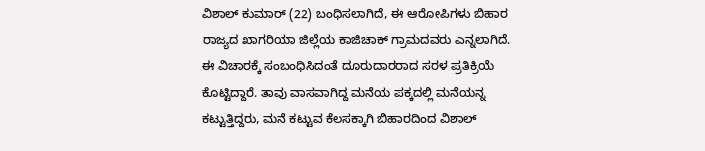ವಿಶಾಲ್ ಕುಮಾರ್ (22) ಬಂಧಿಸಲಾಗಿದೆ, ಈ ಆರೋಪಿಗಳು ಬಿಹಾರ ರಾಜ್ಯದ ಖಾಗರಿಯಾ ಜಿಲ್ಲೆಯ ಕಾಜಿಚಾಕ್ ಗ್ರಾಮದವರು ಎನ್ನಲಾಗಿದೆ.
ಈ ವಿಚಾರಕ್ಕೆ ಸಂಬಂಧಿಸಿದಂತೆ ದೂರುದಾರರಾದ ಸರಳ ಪ್ರತಿಕ್ರಿಯೆ ಕೊಟ್ಟಿದ್ದಾರೆ. ತಾವು ವಾಸವಾಗಿದ್ದ ಮನೆಯ ಪಕ್ಕದಲ್ಲಿ ಮನೆಯನ್ನ ಕಟ್ಟುತ್ತಿದ್ದರು, ಮನೆ ಕಟ್ಟುವ ಕೆಲಸಕ್ಕಾಗಿ ಬಿಹಾರದಿಂದ ವಿಶಾಲ್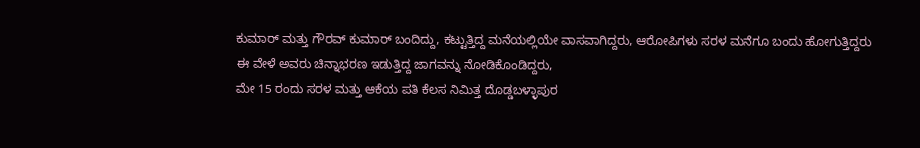ಕುಮಾರ್ ಮತ್ತು ಗೌರವ್ ಕುಮಾರ್ ಬಂದಿದ್ದು, ಕಟ್ಟುತ್ತಿದ್ದ ಮನೆಯಲ್ಲಿಯೇ ವಾಸವಾಗಿದ್ದರು, ಆರೋಪಿಗಳು ಸರಳ ಮನೆಗೂ ಬಂದು ಹೋಗುತ್ತಿದ್ದರು ಈ ವೇಳೆ ಅವರು ಚಿನ್ನಾಭರಣ ಇಡುತ್ತಿದ್ದ ಜಾಗವನ್ನು ನೋಡಿಕೊಂಡಿದ್ದರು,
ಮೇ 15 ರಂದು ಸರಳ ಮತ್ತು ಆಕೆಯ ಪತಿ ಕೆಲಸ ನಿಮಿತ್ತ ದೊಡ್ಡಬಳ್ಳಾಪುರ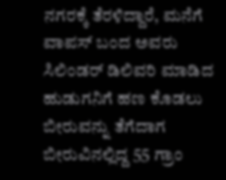ನಗರಕ್ಕೆ ತೆರಳಿದ್ದಾರೆ, ಮನೆಗೆ ವಾಪಸ್ ಬಂದ ಅವರು ಸಿಲಿಂಡರ್ ಡಿಲಿವರಿ ಮಾಡಿದ ಹುಡುಗನಿಗೆ ಹಣ ಕೊಡಲು ಬೀರುವನ್ನು ತೆಗೆದಾಗ ಬೀರುವಿನಲ್ಲಿದ್ದ 55 ಗ್ರಾಂ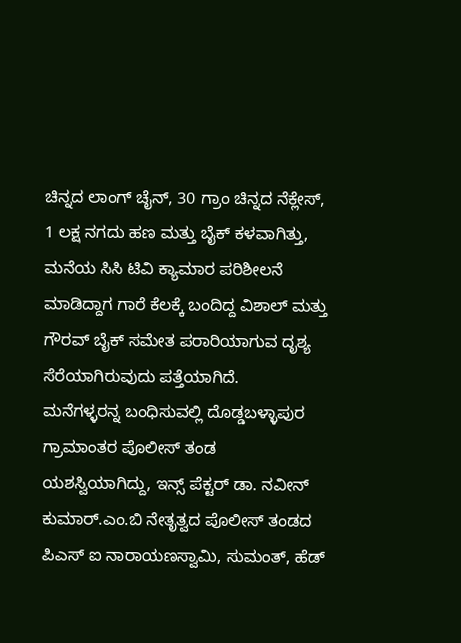ಚಿನ್ನದ ಲಾಂಗ್ ಚೈನ್, 30 ಗ್ರಾಂ ಚಿನ್ನದ ನೆಕ್ಲೇಸ್, 1 ಲಕ್ಷ ನಗದು ಹಣ ಮತ್ತು ಬೈಕ್ ಕಳವಾಗಿತ್ತು, ಮನೆಯ ಸಿಸಿ ಟಿವಿ ಕ್ಯಾಮಾರ ಪರಿಶೀಲನೆ ಮಾಡಿದ್ದಾಗ ಗಾರೆ ಕೆಲಕ್ಕೆ ಬಂದಿದ್ದ ವಿಶಾಲ್ ಮತ್ತು ಗೌರವ್ ಬೈಕ್ ಸಮೇತ ಪರಾರಿಯಾಗುವ ದೃಶ್ಯ ಸೆರೆಯಾಗಿರುವುದು ಪತ್ತೆಯಾಗಿದೆ.
ಮನೆಗಳ್ಳರನ್ನ ಬಂಧಿಸುವಲ್ಲಿ ದೊಡ್ಡಬಳ್ಳಾಪುರ ಗ್ರಾಮಾಂತರ ಪೊಲೀಸ್ ತಂಡ ಯಶಸ್ವಿಯಾಗಿದ್ದು, ಇನ್ಸ್ ಪೆಕ್ಟರ್ ಡಾ. ನವೀನ್ ಕುಮಾರ್.ಎಂ.ಬಿ ನೇತೃತ್ವದ ಪೊಲೀಸ್ ತಂಡದ ಪಿಎಸ್ ಐ ನಾರಾಯಣಸ್ವಾಮಿ, ಸುಮಂತ್, ಹೆಡ್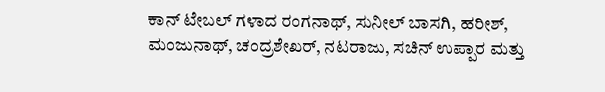ಕಾನ್ ಟೇಬಲ್ ಗಳಾದ ರಂಗನಾಥ್, ಸುನೀಲ್ ಬಾಸಗಿ, ಹರೀಶ್, ಮಂಜುನಾಥ್, ಚಂದ್ರಶೇಖರ್, ನಟರಾಜು, ಸಚಿನ್ ಉಪ್ಪಾರ ಮತ್ತು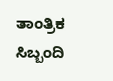ತಾಂತ್ರಿಕ ಸಿಬ್ಬಂದಿ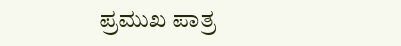ಪ್ರಮುಖ ಪಾತ್ರ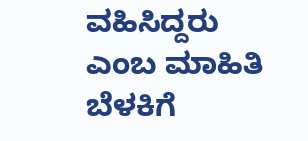ವಹಿಸಿದ್ದರು ಎಂಬ ಮಾಹಿತಿ ಬೆಳಕಿಗೆ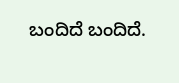ಬಂದಿದೆ ಬಂದಿದೆ.